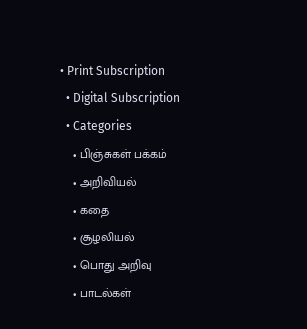• Print Subscription
  • Digital Subscription
  • Categories
    • பிஞ்சுகள் பக்கம்
    • அறிவியல்
    • கதை
    • சூழலியல்
    • பொது அறிவு
    • பாடல்கள்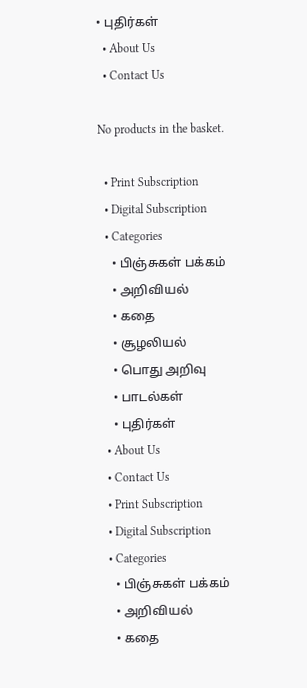• புதிர்கள்
  • About Us
  • Contact Us

No products in the basket.

  • Print Subscription
  • Digital Subscription
  • Categories
    • பிஞ்சுகள் பக்கம்
    • அறிவியல்
    • கதை
    • சூழலியல்
    • பொது அறிவு
    • பாடல்கள்
    • புதிர்கள்
  • About Us
  • Contact Us
  • Print Subscription
  • Digital Subscription
  • Categories
    • பிஞ்சுகள் பக்கம்
    • அறிவியல்
    • கதை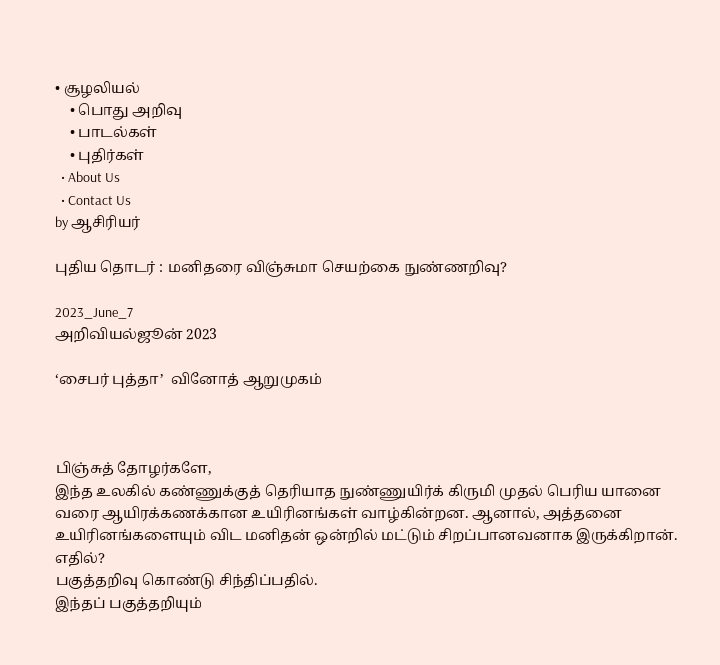• சூழலியல்
    • பொது அறிவு
    • பாடல்கள்
    • புதிர்கள்
  • About Us
  • Contact Us
by ஆசிரியர்

புதிய தொடர் : மனிதரை விஞ்சுமா செயற்கை நுண்ணறிவு?

2023_June_7
அறிவியல்ஜூன் 2023

‘சைபர் புத்தா’  வினோத் ஆறுமுகம்



பிஞ்சுத் தோழர்களே,
இந்த உலகில் கண்ணுக்குத் தெரியாத நுண்ணுயிர்க் கிருமி முதல் பெரிய யானை வரை ஆயிரக்கணக்கான உயிரினங்கள் வாழ்கின்றன. ஆனால், அத்தனை உயிரினங்களையும் விட மனிதன் ஒன்றில் மட்டும் சிறப்பானவனாக இருக்கிறான். எதில்?
பகுத்தறிவு கொண்டு சிந்திப்பதில்.
இந்தப் பகுத்தறியும்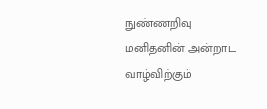நுண்ணறிவு மனிதனின் அன்றாட வாழ்விற்கும்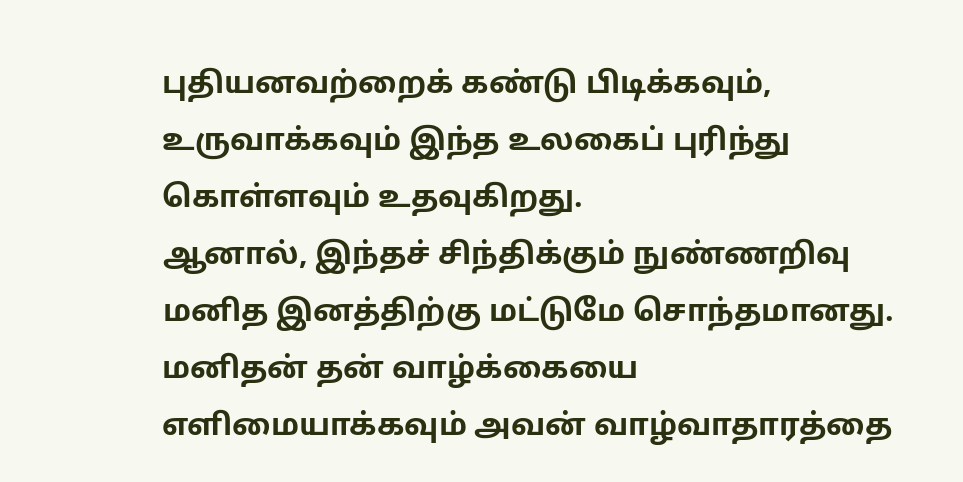புதியனவற்றைக் கண்டு பிடிக்கவும், உருவாக்கவும் இந்த உலகைப் புரிந்து கொள்ளவும் உதவுகிறது.
ஆனால், இந்தச் சிந்திக்கும் நுண்ணறிவு மனித இனத்திற்கு மட்டுமே சொந்தமானது.
மனிதன் தன் வாழ்க்கையை எளிமையாக்கவும் அவன் வாழ்வாதாரத்தை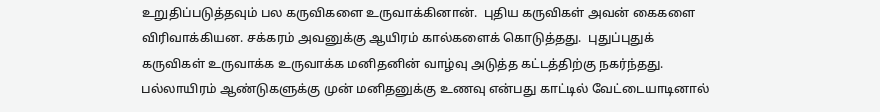உறுதிப்படுத்தவும் பல கருவிகளை உருவாக்கினான்.  புதிய கருவிகள் அவன் கைகளை விரிவாக்கியன. சக்கரம் அவனுக்கு ஆயிரம் கால்களைக் கொடுத்தது.  புதுப்புதுக் கருவிகள் உருவாக்க உருவாக்க மனிதனின் வாழ்வு அடுத்த கட்டத்திற்கு நகர்ந்தது.
பல்லாயிரம் ஆண்டுகளுக்கு முன் மனிதனுக்கு உணவு என்பது காட்டில் வேட்டையாடினால்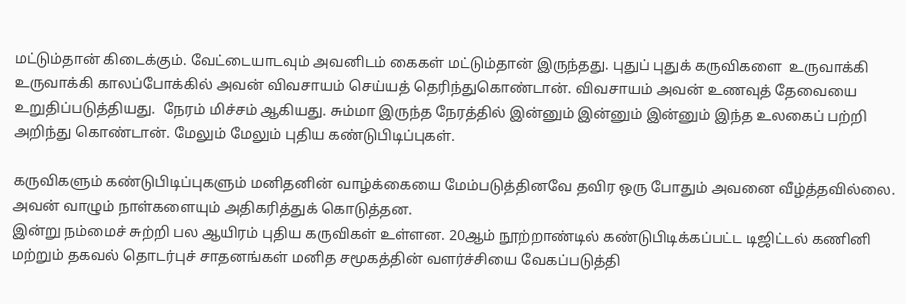மட்டும்தான் கிடைக்கும். வேட்டையாடவும் அவனிடம் கைகள் மட்டும்தான் இருந்தது. புதுப் புதுக் கருவிகளை  உருவாக்கி உருவாக்கி காலப்போக்கில் அவன் விவசாயம் செய்யத் தெரிந்துகொண்டான். விவசாயம் அவன் உணவுத் தேவையை உறுதிப்படுத்தியது.  நேரம் மிச்சம் ஆகியது. சும்மா இருந்த நேரத்தில் இன்னும் இன்னும் இன்னும் இந்த உலகைப் பற்றி அறிந்து கொண்டான். மேலும் மேலும் புதிய கண்டுபிடிப்புகள்.

கருவிகளும் கண்டுபிடிப்புகளும் மனிதனின் வாழ்க்கையை மேம்படுத்தினவே தவிர ஒரு போதும் அவனை வீழ்த்தவில்லை.  அவன் வாழும் நாள்களையும் அதிகரித்துக் கொடுத்தன.
இன்று நம்மைச் சுற்றி பல ஆயிரம் புதிய கருவிகள் உள்ளன. 20ஆம் நூற்றாண்டில் கண்டுபிடிக்கப்பட்ட டிஜிட்டல் கணினி மற்றும் தகவல் தொடர்புச் சாதனங்கள் மனித சமூகத்தின் வளர்ச்சியை வேகப்படுத்தி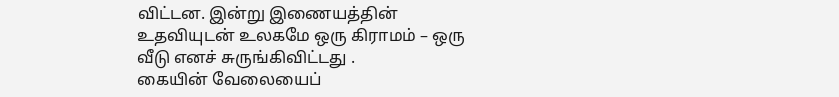விட்டன. இன்று இணையத்தின் உதவியுடன் உலகமே ஒரு கிராமம் – ஒரு வீடு எனச் சுருங்கிவிட்டது .
கையின் வேலையைப்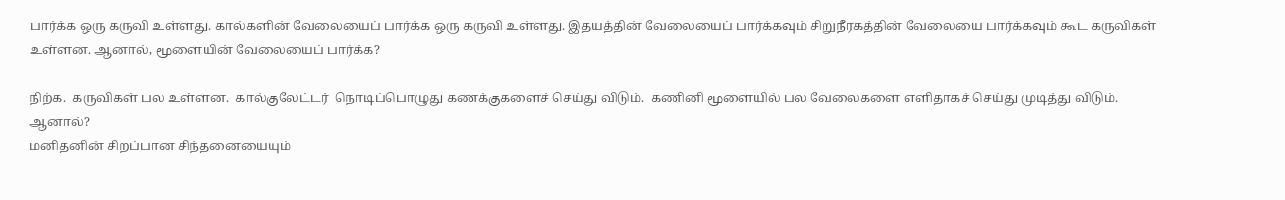பார்க்க ஒரு கருவி உள்ளது. கால்களின் வேலையைப் பார்க்க ஒரு கருவி உள்ளது. இதயத்தின் வேலையைப் பார்க்கவும் சிறுநீரகத்தின் வேலையை பார்க்கவும் கூட கருவிகள் உள்ளன. ஆனால், மூளையின் வேலையைப் பார்க்க?

நிற்க.  கருவிகள் பல உள்ளன.  கால்குலேட்டர்  நொடிப்பொழுது கணக்குகளைச் செய்து விடும்.  கணினி மூளையில் பல வேலைகளை எளிதாகச் செய்து முடித்து விடும். ஆனால்?
மனிதனின் சிறப்பான சிந்தனையையும்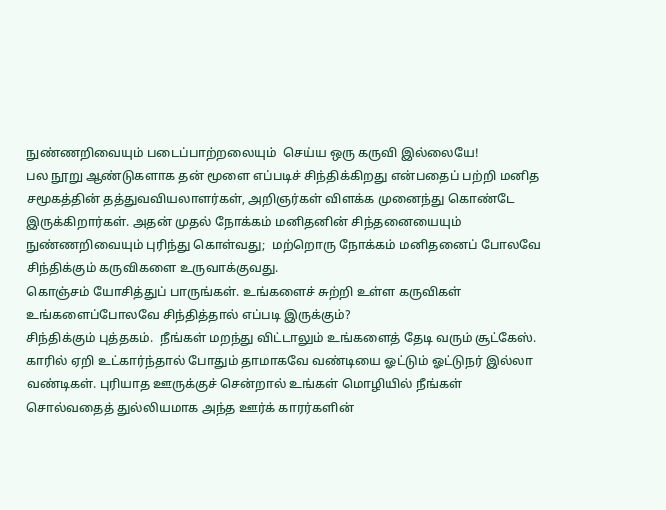நுண்ணறிவையும் படைப்பாற்றலையும்  செய்ய ஒரு கருவி இல்லையே!
பல நூறு ஆண்டுகளாக தன் மூளை எப்படிச் சிந்திக்கிறது என்பதைப் பற்றி மனித சமூகத்தின் தத்துவவியலாளர்கள், அறிஞர்கள் விளக்க முனைந்து கொண்டே இருக்கிறார்கள். அதன் முதல் நோக்கம் மனிதனின் சிந்தனையையும் நுண்ணறிவையும் புரிந்து கொள்வது;  மற்றொரு நோக்கம் மனிதனைப் போலவே சிந்திக்கும் கருவிகளை உருவாக்குவது.
கொஞ்சம் யோசித்துப் பாருங்கள். உங்களைச் சுற்றி உள்ள கருவிகள் உங்களைப்போலவே சிந்தித்தால் எப்படி இருக்கும்?
சிந்திக்கும் புத்தகம்.  நீங்கள் மறந்து விட்டாலும் உங்களைத் தேடி வரும் சூட்கேஸ். காரில் ஏறி உட்கார்ந்தால் போதும் தாமாகவே வண்டியை ஓட்டும் ஓட்டுநர் இல்லா வண்டிகள். புரியாத ஊருக்குச் சென்றால் உங்கள் மொழியில் நீங்கள் சொல்வதைத் துல்லியமாக அந்த ஊர்க் காரர்களின்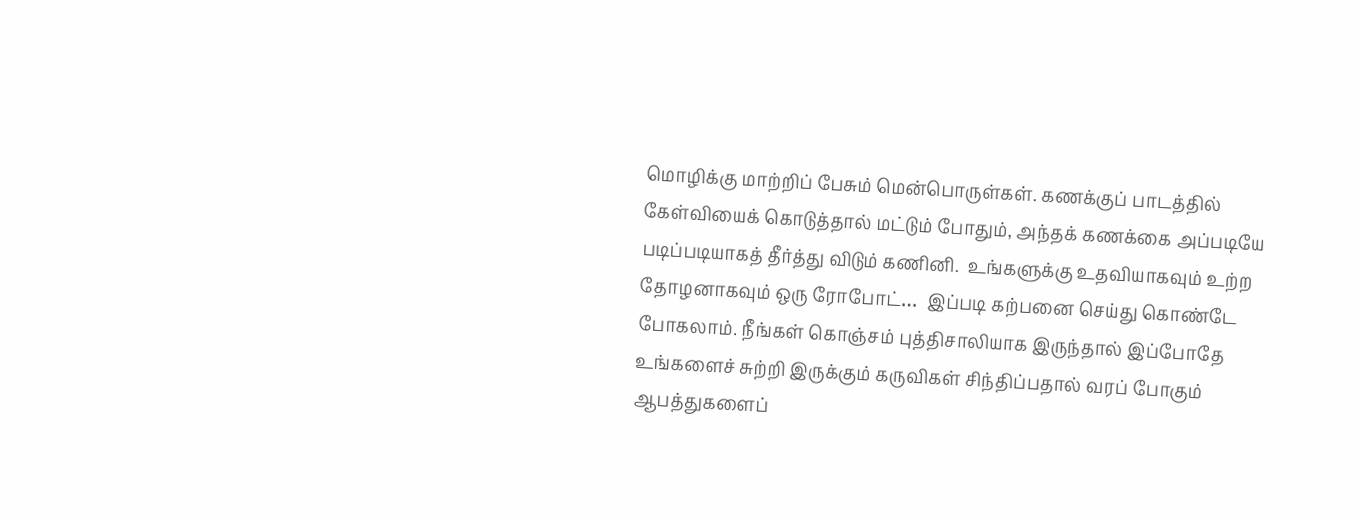மொழிக்கு மாற்றிப் பேசும் மென்பொருள்கள். கணக்குப் பாடத்தில் கேள்வியைக் கொடுத்தால் மட்டும் போதும், அந்தக் கணக்கை அப்படியே படிப்படியாகத் தீர்த்து விடும் கணினி.  உங்களுக்கு உதவியாகவும் உற்ற தோழனாகவும் ஒரு ரோபோட்…  இப்படி கற்பனை செய்து கொண்டே போகலாம். நீங்கள் கொஞ்சம் புத்திசாலியாக இருந்தால் இப்போதே உங்களைச் சுற்றி இருக்கும் கருவிகள் சிந்திப்பதால் வரப் போகும் ஆபத்துகளைப்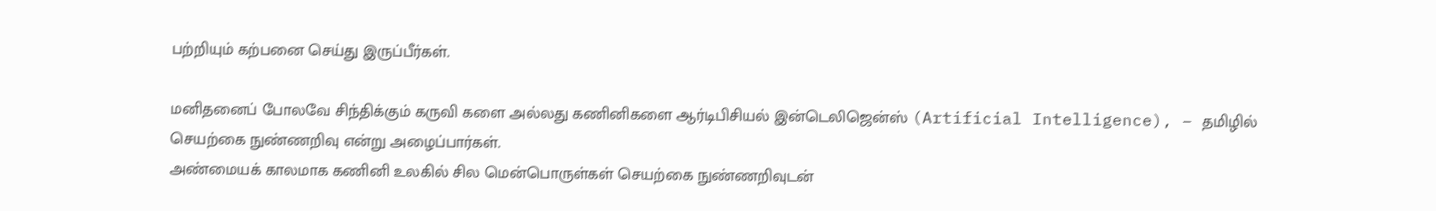பற்றியும் கற்பனை செய்து இருப்பீர்கள்.

மனிதனைப் போலவே சிந்திக்கும் கருவி களை அல்லது கணினிகளை ஆர்டிபிசியல் இன்டெலிஜென்ஸ் (Artificial Intelligence), – தமிழில் செயற்கை நுண்ணறிவு என்று அழைப்பார்கள்.
அண்மையக் காலமாக கணினி உலகில் சில மென்பொருள்கள் செயற்கை நுண்ணறிவுடன்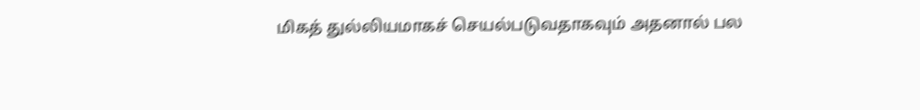மிகத் துல்லியமாகச் செயல்படுவதாகவும் அதனால் பல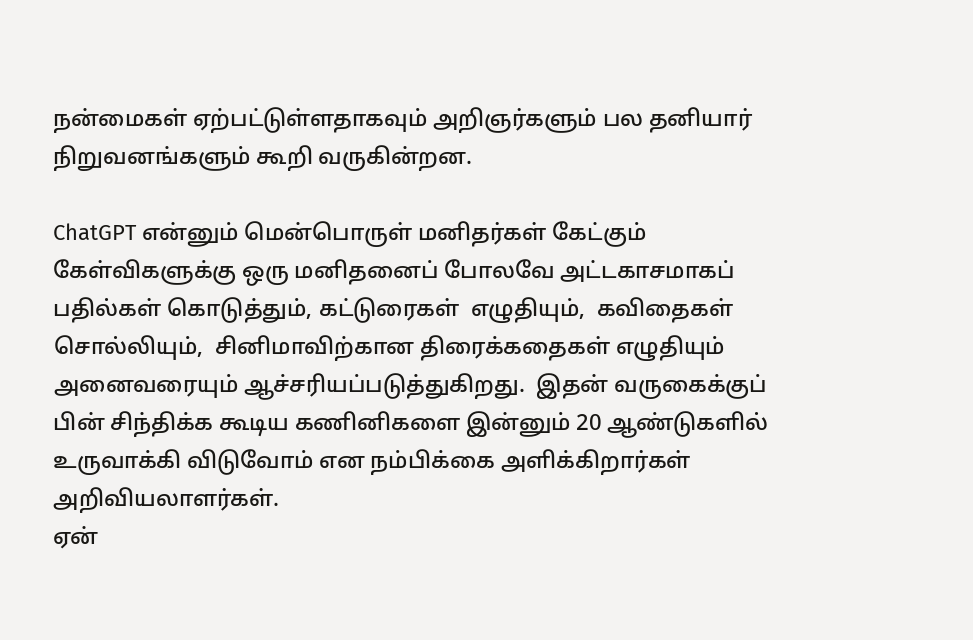நன்மைகள் ஏற்பட்டுள்ளதாகவும் அறிஞர்களும் பல தனியார் நிறுவனங்களும் கூறி வருகின்றன.

ChatGPT என்னும் மென்பொருள் மனிதர்கள் கேட்கும் கேள்விகளுக்கு ஒரு மனிதனைப் போலவே அட்டகாசமாகப் பதில்கள் கொடுத்தும், கட்டுரைகள்  எழுதியும்,  கவிதைகள் சொல்லியும்,  சினிமாவிற்கான திரைக்கதைகள் எழுதியும் அனைவரையும் ஆச்சரியப்படுத்துகிறது.  இதன் வருகைக்குப் பின் சிந்திக்க கூடிய கணினிகளை இன்னும் 20 ஆண்டுகளில் உருவாக்கி விடுவோம் என நம்பிக்கை அளிக்கிறார்கள் அறிவியலாளர்கள்.
ஏன்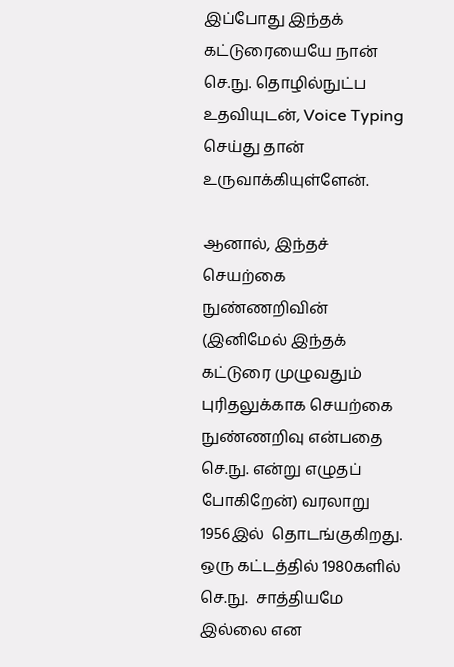இப்போது இந்தக் கட்டுரையையே நான்  செ.நு. தொழில்நுட்ப உதவியுடன், Voice Typing செய்து தான் உருவாக்கியுள்ளேன்.

ஆனால், இந்தச் செயற்கை நுண்ணறிவின்  (இனிமேல் இந்தக் கட்டுரை முழுவதும் புரிதலுக்காக செயற்கை நுண்ணறிவு என்பதை  செ.நு. என்று எழுதப் போகிறேன்) வரலாறு 1956இல்  தொடங்குகிறது.  ஒரு கட்டத்தில் 1980களில் செ.நு.  சாத்தியமே இல்லை என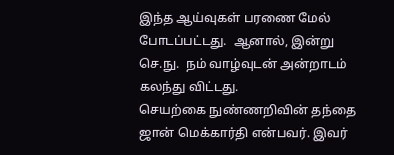இந்த ஆய்வுகள் பரணை மேல் போடப்பட்டது.  ஆனால், இன்று செ.நு.  நம் வாழ்வுடன் அன்றாடம் கலந்து விட்டது.
செயற்கை நுண்ணறிவின் தந்தை ஜான் மெக்கார்தி என்பவர். இவர்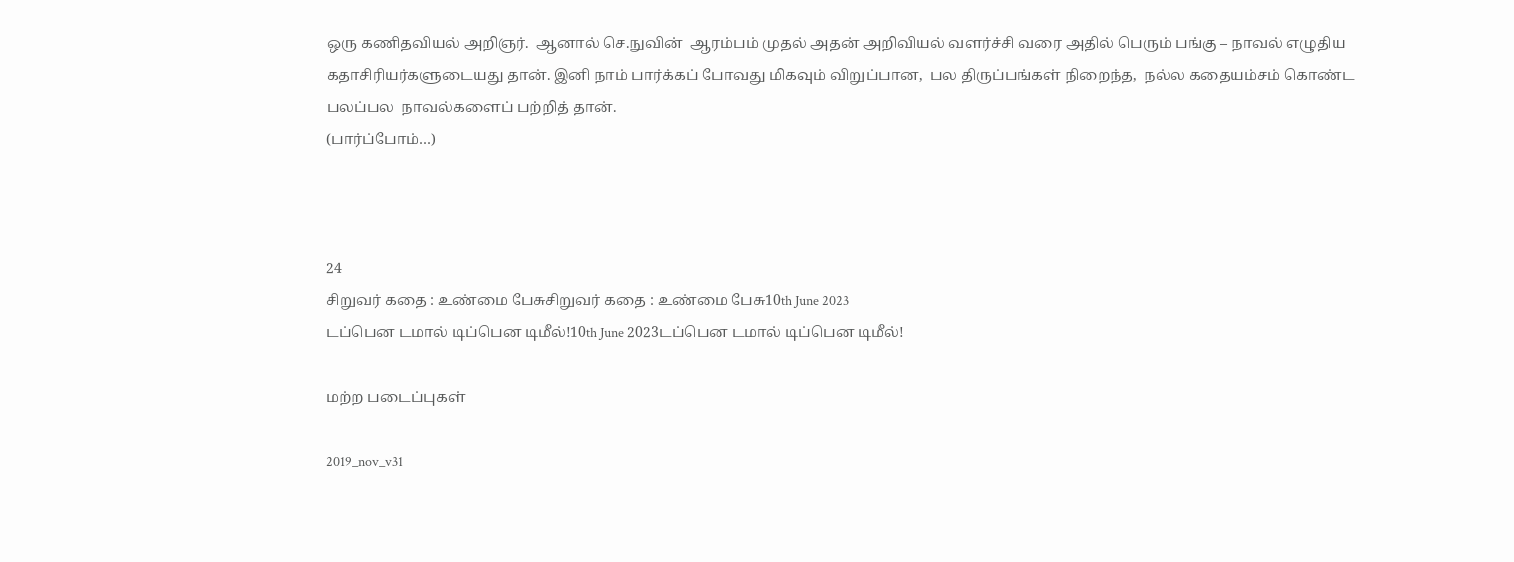ஒரு கணிதவியல் அறிஞர்.  ஆனால் செ.நுவின்  ஆரம்பம் முதல் அதன் அறிவியல் வளர்ச்சி வரை அதில் பெரும் பங்கு – நாவல் எழுதிய கதாசிரியர்களுடையது தான். இனி நாம் பார்க்கப் போவது மிகவும் விறுப்பான,  பல திருப்பங்கள் நிறைந்த,  நல்ல கதையம்சம் கொண்ட  பலப்பல  நாவல்களைப் பற்றித் தான்.
(பார்ப்போம்…)



24
சிறுவர் கதை : உண்மை பேசுசிறுவர் கதை : உண்மை பேசு10th June 2023
டப்பென டமால் டிப்பென டிமீல்!10th June 2023டப்பென டமால் டிப்பென டிமீல்!

மற்ற படைப்புகள்

2019_nov_v31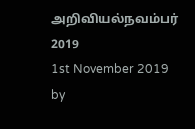அறிவியல்நவம்பர் 2019
1st November 2019 by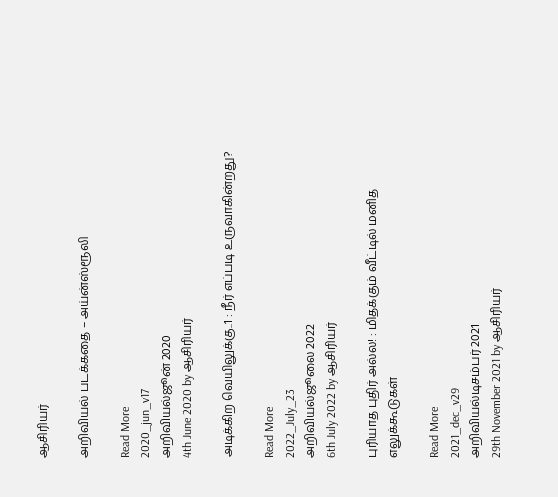ஆசிரியர்

அறிவியல் படக்கதை – அய்ன்ஸ்ரூலி

Read More
2020_jun_v17
அறிவியல்ஜூன் 2020
4th June 2020 by ஆசிரியர்

அடிக்கிற வெயிலுக்கு..1 : நீர் எப்படி உருவாகின்றது?

Read More
2022_July_23
அறிவியல்ஜூலை 2022
6th July 2022 by ஆசிரியர்

புரியாத புதிர் அல்ல! : மிதக்கும் வீட்டில் மனித எலுக்கூடுகள்

Read More
2021_dec_v29
அறிவியல்டிசம்பர் 2021
29th November 2021 by ஆசிரியர்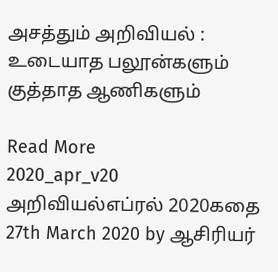அசத்தும் அறிவியல் : உடையாத பலூன்களும் குத்தாத ஆணிகளும்

Read More
2020_apr_v20
அறிவியல்எப்ரல் 2020கதை
27th March 2020 by ஆசிரியர்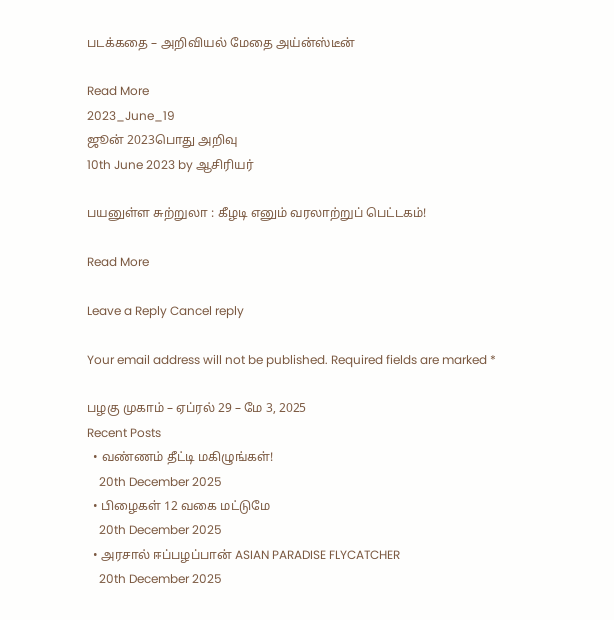படக்கதை – அறிவியல் மேதை அய்ன்ஸ்டீன்

Read More
2023_June_19
ஜூன் 2023பொது அறிவு
10th June 2023 by ஆசிரியர்

பயனுள்ள சுற்றுலா : கீழடி எனும் வரலாற்றுப் பெட்டகம்!

Read More

Leave a Reply Cancel reply

Your email address will not be published. Required fields are marked *

பழகு முகாம் – ஏப்ரல் 29 – மே 3, 2025
Recent Posts
  • வண்ணம் தீட்டி மகிழுங்கள்!
    20th December 2025
  • பிழைகள் 12 வகை மட்டுமே
    20th December 2025
  • அரசால் ஈப்பழப்பான் ASIAN PARADISE FLYCATCHER
    20th December 2025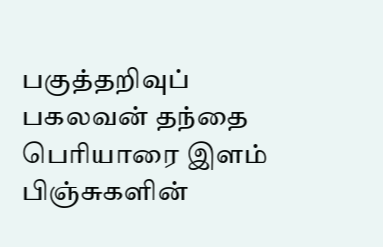பகுத்தறிவுப் பகலவன் தந்தை பெரியாரை இளம் பிஞ்சுகளின்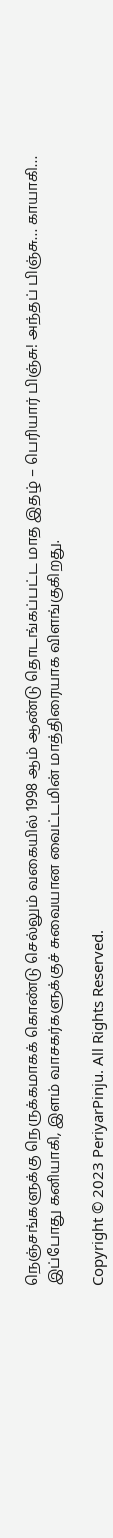நெஞ்சங்களுக்கு நெருக்கமாகக் கொண்டு செல்லும் வகையில் 1998 ஆம் ஆண்டு தொடங்கப்பட்ட மாத இதழ் – பெரியார் பிஞ்சு! அந்தப் பிஞ்சு… காயாகி… இப்போது கனியாகி, இளம் வாசகர்களுக்குச் சுவையான வைட்டமின் மாத்திரையாக விளங்குகிறது.

Copyright © 2023 PeriyarPinju. All Rights Reserved.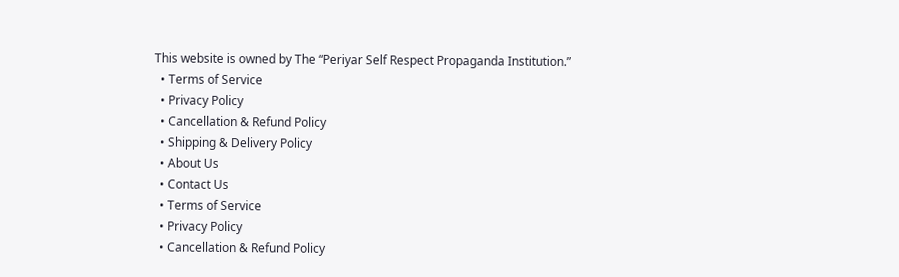This website is owned by The “Periyar Self Respect Propaganda Institution.”
  • Terms of Service
  • Privacy Policy
  • Cancellation & Refund Policy
  • Shipping & Delivery Policy
  • About Us
  • Contact Us
  • Terms of Service
  • Privacy Policy
  • Cancellation & Refund Policy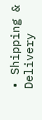• Shipping & Delivery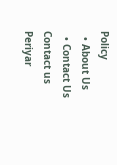Policy
  • About Us
  • Contact Us
Contact us
Periyar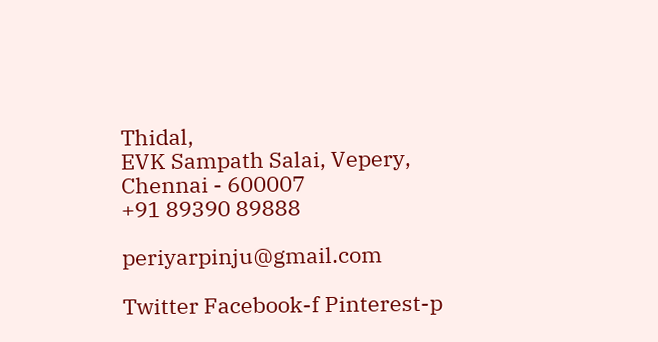Thidal,
EVK Sampath Salai, Vepery,
Chennai - 600007
+91 89390 89888

periyarpinju@gmail.com

Twitter Facebook-f Pinterest-p